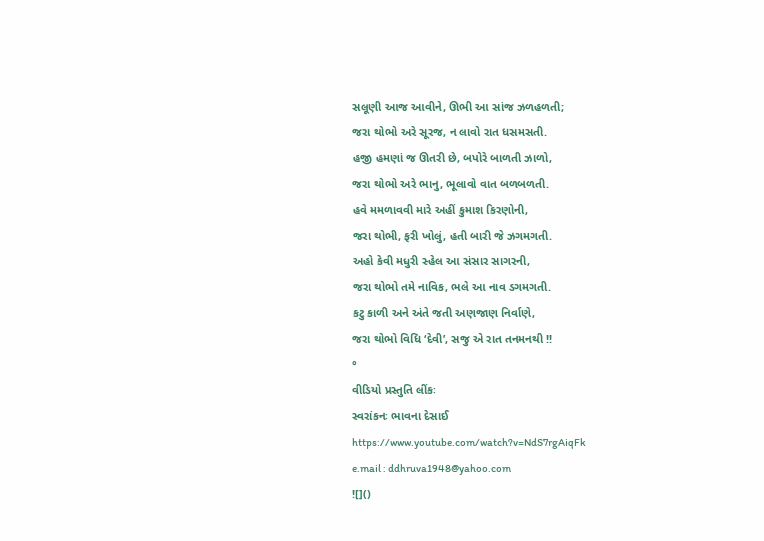સલૂણી આજ આવીને, ઊભી આ સાંજ ઝળહળતી;
જરા થોભો અરે સૂરજ, ન લાવો રાત ધસમસતી.
હજી હમણાં જ ઊતરી છે, બપોરે બાળતી ઝાળો,
જરા થોભો અરે ભાનુ, ભૂલાવો વાત બળબળતી.
હવે મમળાવવી મારે અહીં કુમાશ કિરણોની,
જરા થોભી, ફરી ખોલું, હતી બારી જે ઝગમગતી.
અહો કેવી મધુરી સ્હેલ આ સંસાર સાગરની,
જરા થોભો તમે નાવિક, ભલે આ નાવ ડગમગતી.
કટુ કાળી અને અંતે જતી અણજાણ નિર્વાણે,
જરા થોભો વિધિ ‘દેવી’, સજુ એ રાત તનમનથી !!
°
વીડિયો પ્રસ્તુતિ લીંકઃ
સ્વરાંકનઃ ભાવના દેસાઈ
https://www.youtube.com/watch?v=NdS7rgAiqFk
e.mail : ddhruva1948@yahoo.com
![]()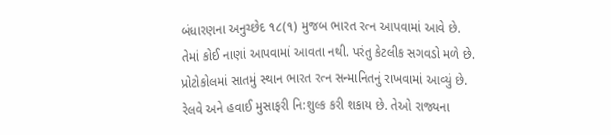બંધારણના અનુચ્છેદ ૧૮(૧) મુજબ ભારત રત્ન આપવામાં આવે છે. તેમાં કોઈ નાણાં આપવામાં આવતા નથી. પરંતુ કેટલીક સગવડો મળે છે. પ્રોટોકોલમાં સાતમું સ્થાન ભારત રત્ન સન્માનિતનું રાખવામાં આવ્યું છે. રેલવે અને હવાઈ મુસાફરી નિ:શુલ્ક કરી શકાય છે. તેઓ રાજ્યના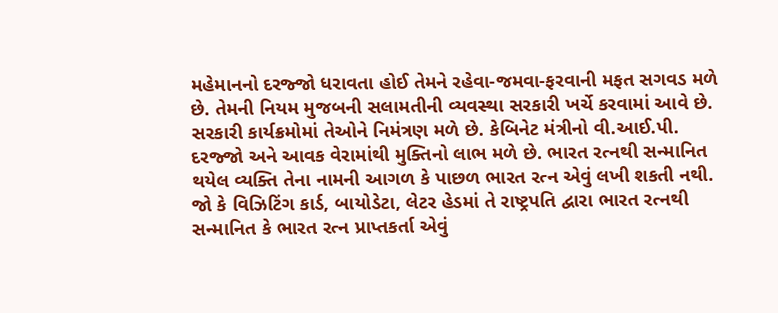મહેમાનનો દરજ્જો ધરાવતા હોઈ તેમને રહેવા-જમવા-ફરવાની મફત સગવડ મળે છે. તેમની નિયમ મુજબની સલામતીની વ્યવસ્થા સરકારી ખર્ચે કરવામાં આવે છે. સરકારી કાર્યક્રમોમાં તેઓને નિમંત્રણ મળે છે. કેબિનેટ મંત્રીનો વી.આઈ.પી. દરજ્જો અને આવક વેરામાંથી મુક્તિનો લાભ મળે છે. ભારત રત્નથી સન્માનિત થયેલ વ્યક્તિ તેના નામની આગળ કે પાછળ ભારત રત્ન એવું લખી શકતી નથી. જો કે વિઝિટિંગ કાર્ડ, બાયોડેટા, લેટર હેડમાં તે રાષ્ટ્રપતિ દ્વારા ભારત રત્નથી સન્માનિત કે ભારત રત્ન પ્રાપ્તકર્તા એવું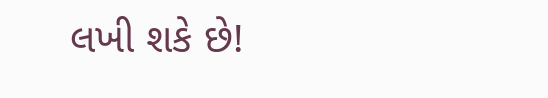લખી શકે છે!